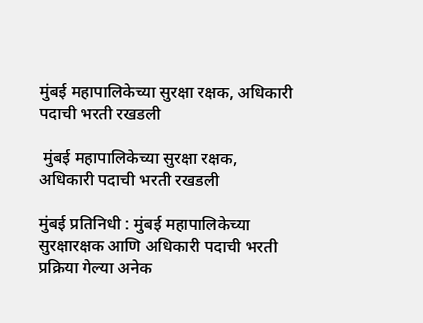मुंबई महापालिकेच्या सुरक्षा रक्षक, अधिकारी पदाची भरती रखडली

 मुंबई महापालिकेच्या सुरक्षा रक्षक, अधिकारी पदाची भरती रखडली

मुंबई प्रतिनिधी : मुंबई महापालिकेच्या सुरक्षारक्षक आणि अधिकारी पदाची भरती प्रक्रिया गेल्या अनेक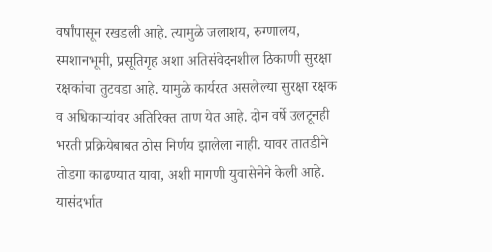वर्षांपासून रखडली आहे. त्यामुळे जलाशय, रुग्णालय, स्मशानभूमी, प्रसूतिगृह अशा अतिसंवेदनशील ठिकाणी सुरक्षा रक्षकांचा तुटवडा आहे. यामुळे कार्यरत असलेल्या सुरक्षा रक्षक व अधिकाऱ्यांवर अतिरिक्त ताण येत आहे. दोन वर्षे उलटूनही भरती प्रक्रियेबाबत ठोस निर्णय झालेला नाही. यावर तातडीने तोडगा काढण्यात यावा, अशी मागणी युवासेनेने केली आहे. यासंदर्भात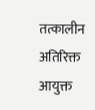तत्कालीन अतिरिक्त आयुक्त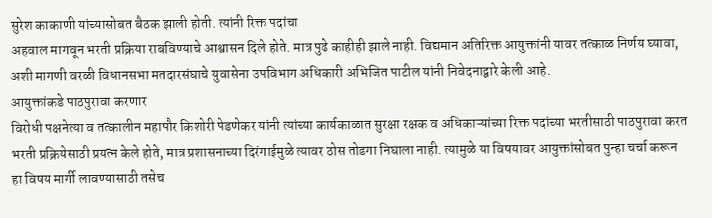सुरेश काकाणी यांच्यासोबत बैठक झाली होती. त्यांनी रिक्त पदांचा
अहवाल मागवून भरती प्रक्रिया राबविण्याचे आश्वासन दिले होते. मात्र पुढे काहीही झाले नाही. विद्यमान अतिरिक्त आयुक्तांनी यावर तत्काळ निर्णय घ्यावा, अशी मागणी वरळी विधानसभा मतदारसंघाचे युवासेना उपविभाग अधिकारी अभिजित पाटील यांनी निवेदनाद्वारे केली आहे.
आयुक्तांकडे पाठपुरावा करणार
विरोधी पक्षनेत्या व तत्कालीन महापौर किशोरी पेडणेकर यांनी त्यांच्या कार्यकाळात सुरक्षा रक्षक व अधिकाऱ्यांच्या रिक्त पदांच्या भरतीसाठी पाठपुरावा करत भरती प्रक्रियेसाठी प्रयत्न केले होते, मात्र प्रशासनाच्या दिरंगाईमुळे त्यावर ठोस तोडगा निघाला नाही. त्यामुळे या विषयावर आयुक्तांसोबत पुन्हा चर्चा करून हा विषय मार्गी लावण्यासाठी तसेच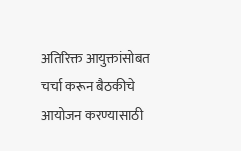अतिरिक्त आयुक्तांसोबत चर्चा करून बैठकीचे आयोजन करण्यासाठी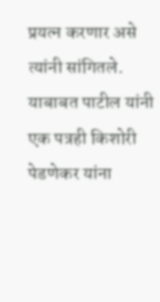प्रयत्न करणार असे त्यांनी सांगितले. याबाबत पाटील यांनी एक पत्रही किशोरी पेडणेकर यांना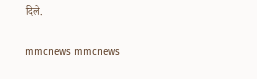दिले.

mmcnews mmcnews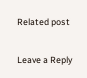Related post

Leave a Reply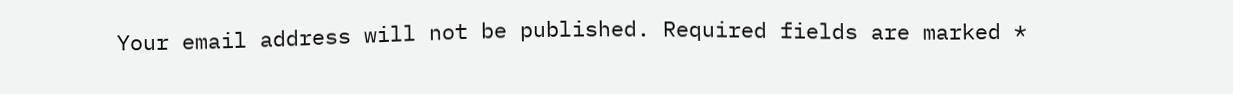Your email address will not be published. Required fields are marked *